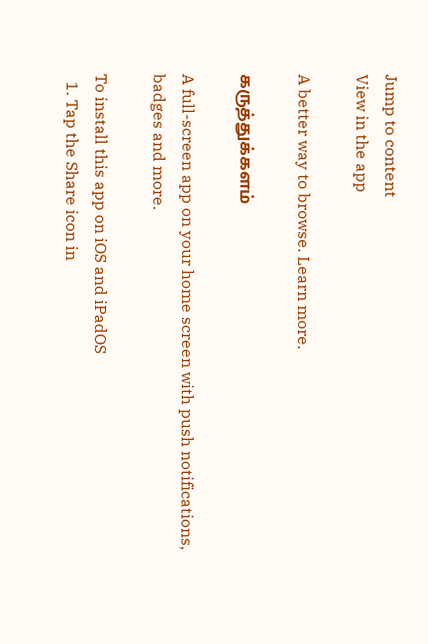Jump to content
View in the app

A better way to browse. Learn more.

கருத்துக்களம்

A full-screen app on your home screen with push notifications, badges and more.

To install this app on iOS and iPadOS
  1. Tap the Share icon in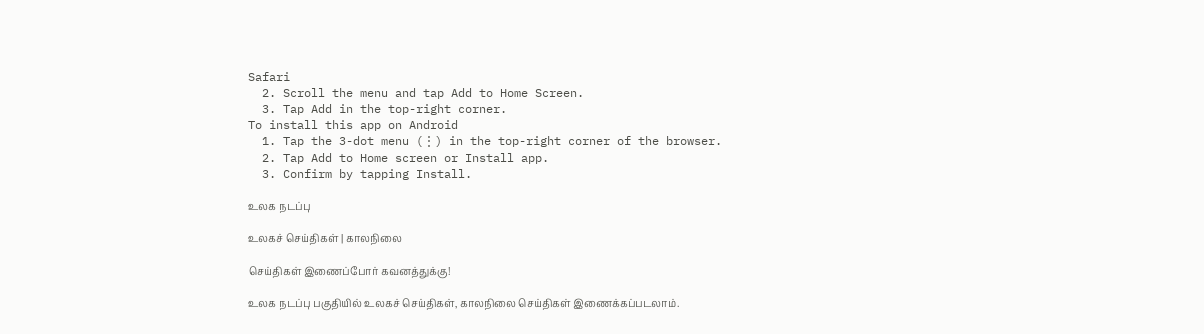Safari
  2. Scroll the menu and tap Add to Home Screen.
  3. Tap Add in the top-right corner.
To install this app on Android
  1. Tap the 3-dot menu (⋮) in the top-right corner of the browser.
  2. Tap Add to Home screen or Install app.
  3. Confirm by tapping Install.

உலக நடப்பு

உலகச் செய்திகள் | காலநிலை

செய்திகள் இணைப்போர் கவனத்துக்கு!

உலக நடப்பு பகுதியில் உலகச் செய்திகள், காலநிலை செய்திகள் இணைக்கப்படலாம்.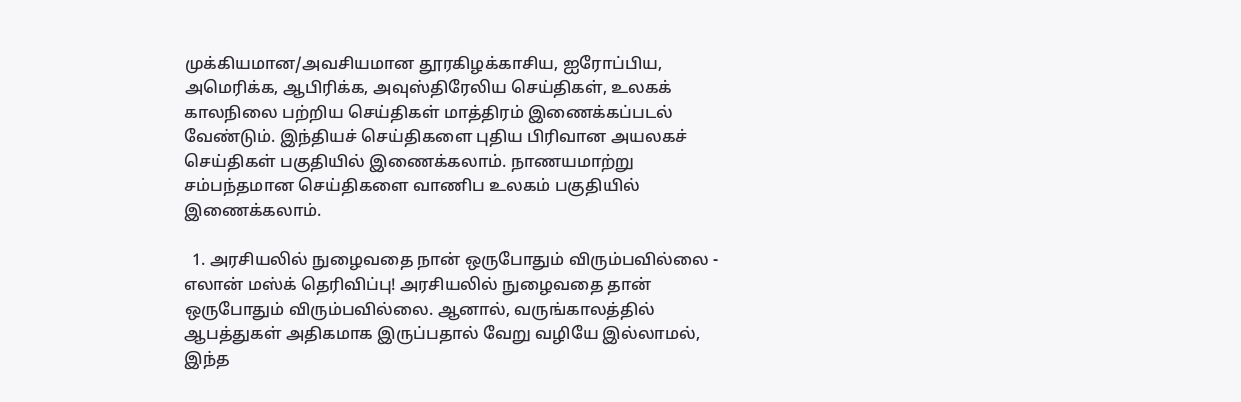முக்கியமான/அவசியமான தூரகிழக்காசிய, ஐரோப்பிய, அமெரிக்க, ஆபிரிக்க, அவுஸ்திரேலிய செய்திகள், உலகக் காலநிலை பற்றிய செய்திகள் மாத்திரம் இணைக்கப்படல் வேண்டும். இந்தியச் செய்திகளை புதிய பிரிவான அயலகச் செய்திகள் பகுதியில் இணைக்கலாம். நாணயமாற்று சம்பந்தமான செய்திகளை வாணிப உலகம் பகுதியில் இணைக்கலாம்.

  1. அரசியலில் நுழைவதை நான் ஒருபோதும் விரும்பவில்லை - எலான் மஸ்க் தெரிவிப்பு! அரசியலில் நுழைவதை தான் ஒருபோதும் விரும்பவில்லை. ஆனால், வருங்காலத்தில் ஆபத்துகள் அதிகமாக இருப்பதால் வேறு வழியே இல்லாமல், இந்த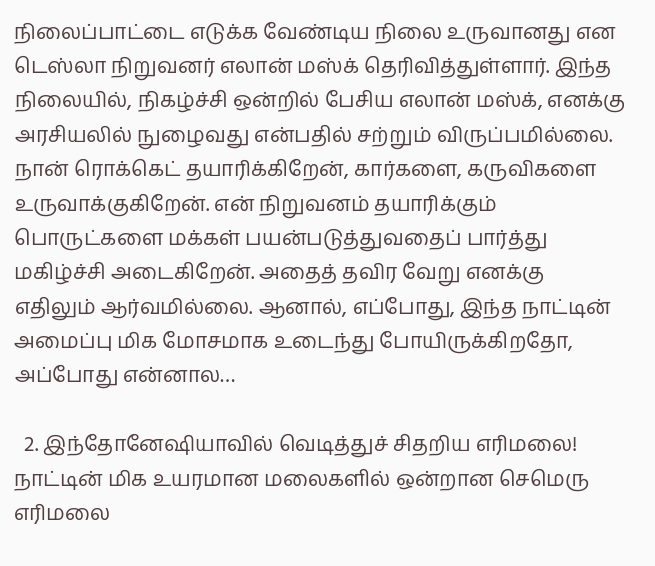நிலைப்பாட்டை எடுக்க வேண்டிய நிலை உருவானது என டெஸ்லா நிறுவனர் எலான் மஸ்க் தெரிவித்துள்ளார். இந்த நிலையில், நிகழ்ச்சி ஒன்றில் பேசிய எலான் மஸ்க், எனக்கு அரசியலில் நுழைவது என்பதில் சற்றும் விருப்பமில்லை. நான் ரொக்கெட் தயாரிக்கிறேன், கார்களை, கருவிகளை உருவாக்குகிறேன். என் நிறுவனம் தயாரிக்கும் பொருட்களை மக்கள் பயன்படுத்துவதைப் பார்த்து மகிழ்ச்சி அடைகிறேன். அதைத் தவிர வேறு எனக்கு எதிலும் ஆர்வமில்லை. ஆனால், எப்போது, இந்த நாட்டின் அமைப்பு மிக மோசமாக உடைந்து போயிருக்கிறதோ, அப்போது என்னால…

  2. இந்தோனேஷியாவில் வெடித்துச் சிதறிய எரிமலை! நாட்டின் மிக உயரமான மலைகளில் ஒன்றான செமெரு எரிமலை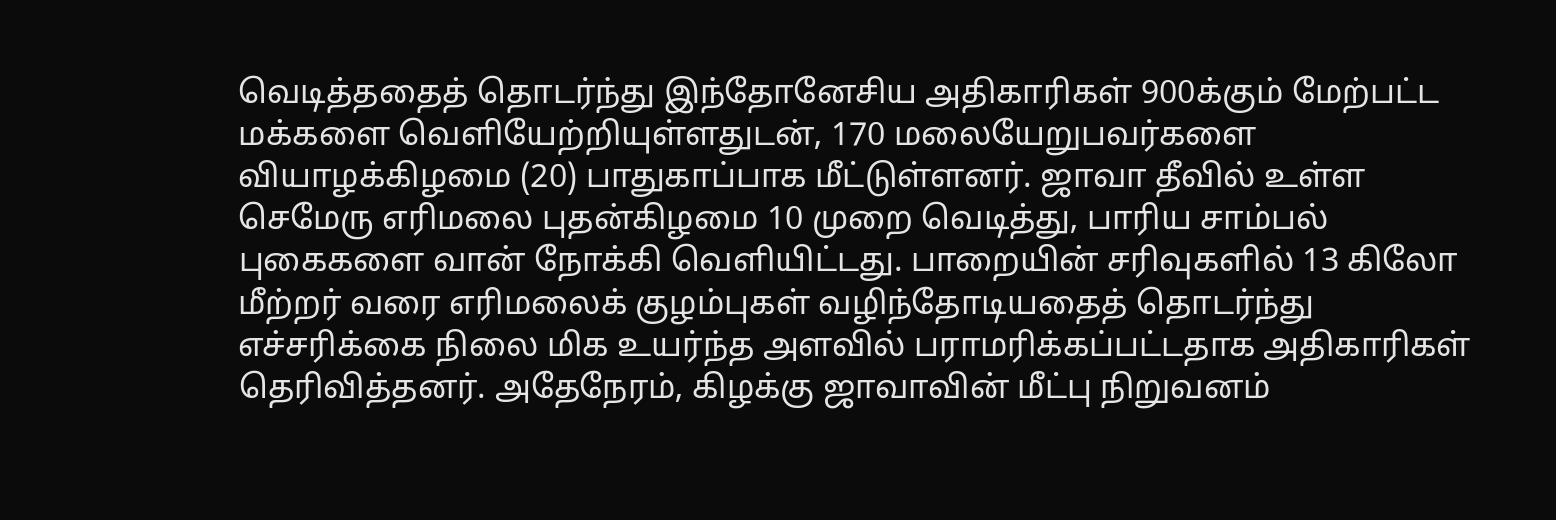வெடித்ததைத் தொடர்ந்து இந்தோனேசிய அதிகாரிகள் 900க்கும் மேற்பட்ட மக்களை வெளியேற்றியுள்ளதுடன், 170 மலையேறுபவர்களை வியாழக்கிழமை (20) பாதுகாப்பாக மீட்டுள்ளனர். ஜாவா தீவில் உள்ள செமேரு எரிமலை புதன்கிழமை 10 முறை வெடித்து, பாரிய சாம்பல் புகைகளை வான் நோக்கி வெளியிட்டது. பாறையின் சரிவுகளில் 13 கிலோ மீற்றர் வரை எரிமலைக் குழம்புகள் வழிந்தோடியதைத் தொடர்ந்து எச்சரிக்கை நிலை மிக உயர்ந்த அளவில் பராமரிக்கப்பட்டதாக அதிகாரிகள் தெரிவித்தனர். அதேநேரம், கிழக்கு ஜாவாவின் மீட்பு நிறுவனம்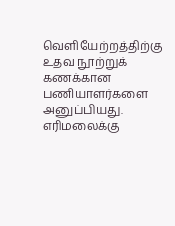வெளியேற்றத்திற்கு உதவ நூற்றுக் கணக்கான பணியாளர்களை அனுப்பியது. எரிமலைக்கு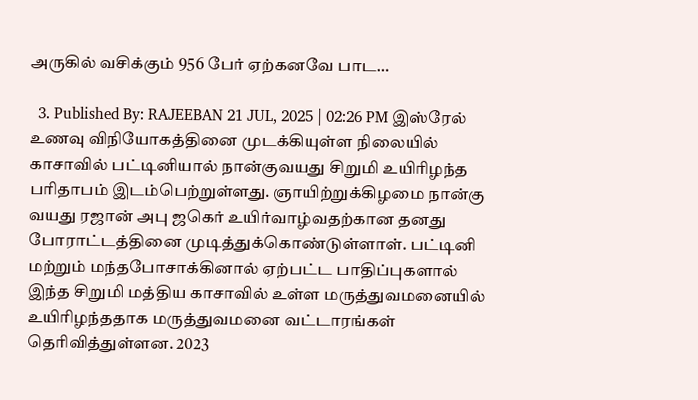அருகில் வசிக்கும் 956 பேர் ஏற்கனவே பாட…

  3. Published By: RAJEEBAN 21 JUL, 2025 | 02:26 PM இஸ்ரேல் உணவு விநியோகத்தினை முடக்கியுள்ள நிலையில் காசாவில் பட்டினியால் நான்குவயது சிறுமி உயிரிழந்த பரிதாபம் இடம்பெற்றுள்ளது. ஞாயிற்றுக்கிழமை நான்கு வயது ரஜான் அபு ஜகெர் உயிர்வாழ்வதற்கான தனது போராட்டத்தினை முடித்துக்கொண்டுள்ளாள். பட்டினி மற்றும் மந்தபோசாக்கினால் ஏற்பட்ட பாதிப்புகளால் இந்த சிறுமி மத்திய காசாவில் உள்ள மருத்துவமனையில் உயிரிழந்ததாக மருத்துவமனை வட்டாரங்கள் தெரிவித்துள்ளன. 2023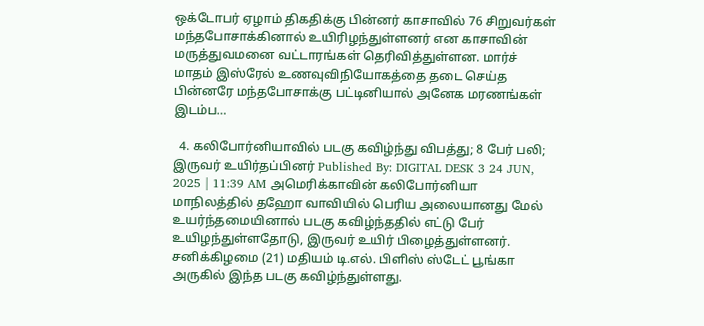ஒக்டோபர் ஏழாம் திகதிக்கு பின்னர் காசாவில் 76 சிறுவர்கள் மந்தபோசாக்கினால் உயிரிழந்துள்ளனர் என காசாவின் மருத்துவமனை வட்டாரங்கள் தெரிவித்துள்ளன. மார்ச் மாதம் இஸ்ரேல் உணவுவிநியோகத்தை தடை செய்த பின்னரே மந்தபோசாக்கு பட்டினியால் அனேக மரணங்கள் இடம்ப…

  4. கலிபோர்னியாவில் படகு கவிழ்ந்து விபத்து; 8 பேர் பலி; இருவர் உயிர்தப்பினர் Published By: DIGITAL DESK 3 24 JUN, 2025 | 11:39 AM அமெரிக்காவின் கலிபோர்னியா மாநிலத்தில் தஹோ வாவியில் பெரிய அலையானது மேல் உயர்ந்தமையினால் படகு கவிழ்ந்ததில் எட்டு பேர் உயிழந்துள்ளதோடு, இருவர் உயிர் பிழைத்துள்ளனர். சனிக்கிழமை (21) மதியம் டி.எல். பிளிஸ் ஸ்டேட் பூங்கா அருகில் இந்த படகு கவிழ்ந்துள்ளது.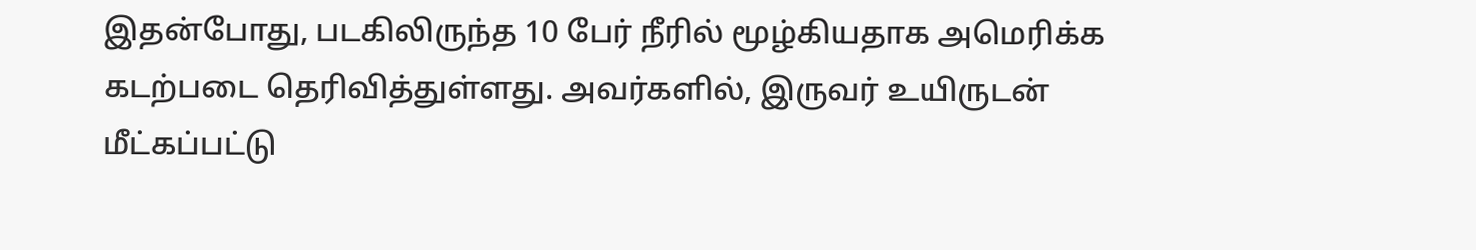இதன்போது, படகிலிருந்த 10 பேர் நீரில் மூழ்கியதாக அமெரிக்க கடற்படை தெரிவித்துள்ளது. அவர்களில், இருவர் உயிருடன் மீட்கப்பட்டு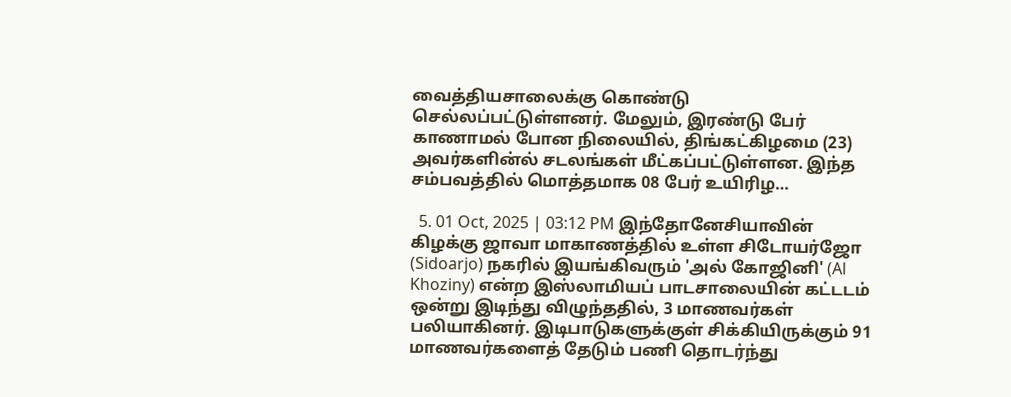வைத்தியசாலைக்கு கொண்டு செல்லப்பட்டுள்ளனர். மேலும், இரண்டு பேர் காணாமல் போன நிலையில், திங்கட்கிழமை (23) அவர்களின்ல் சடலங்கள் மீட்கப்பட்டுள்ளன. இந்த சம்பவத்தில் மொத்தமாக 08 பேர் உயிரிழ…

  5. 01 Oct, 2025 | 03:12 PM இந்தோனேசியாவின் கிழக்கு ஜாவா மாகாணத்தில் உள்ள சிடோயர்ஜோ (Sidoarjo) நகரில் இயங்கிவரும் 'அல் கோஜினி' (Al Khoziny) என்ற இஸ்லாமியப் பாடசாலையின் கட்டடம் ஒன்று இடிந்து விழுந்ததில், 3 மாணவர்கள் பலியாகினர். இடிபாடுகளுக்குள் சிக்கியிருக்கும் 91 மாணவர்களைத் தேடும் பணி தொடர்ந்து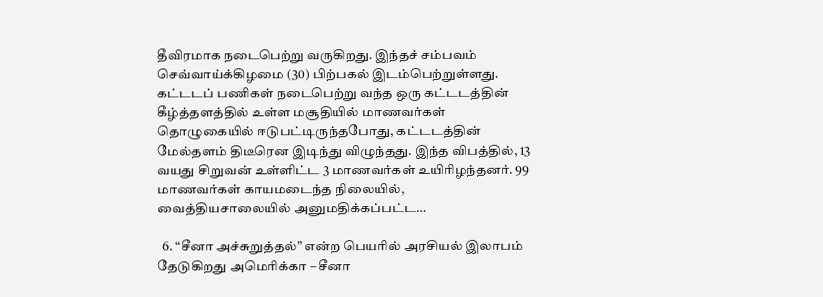தீவிரமாக நடைபெற்று வருகிறது. இந்தச் சம்பவம் செவ்வாய்க்கிழமை (30) பிற்பகல் இடம்பெற்றுள்ளது. கட்டடப் பணிகள் நடைபெற்று வந்த ஒரு கட்டடத்தின் கீழ்த்தளத்தில் உள்ள மசூதியில் மாணவர்கள் தொழுகையில் ஈடுபட்டிருந்தபோது, கட்டடத்தின் மேல்தளம் திடீரென இடிந்து விழுந்தது. இந்த விபத்தில், 13 வயது சிறுவன் உள்ளிட்ட 3 மாணவர்கள் உயிரிழந்தனர். 99 மாணவர்கள் காயமடைந்த நிலையில், வைத்தியசாலையில் அனுமதிக்கப்பட்ட…

  6. “சீனா அச்சுறுத்தல்” என்ற பெயரில் அரசியல் இலாபம் தேடுகிறது அமெரிக்கா – சீனா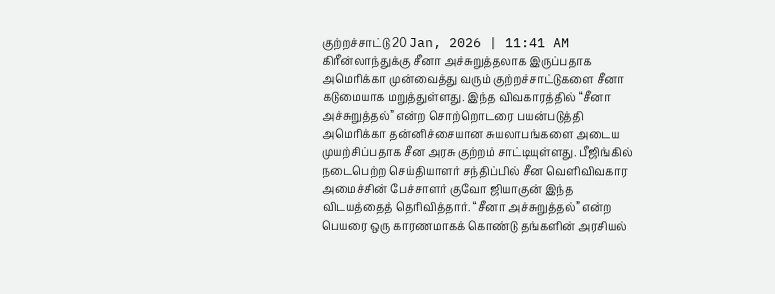குற்றச்சாட்டு 20 Jan, 2026 | 11:41 AM கிரீன்லாந்துக்கு சீனா அச்சுறுத்தலாக இருப்பதாக அமெரிக்கா முன்வைத்து வரும் குற்றச்சாட்டுகளை சீனா கடுமையாக மறுத்துள்ளது. இந்த விவகாரத்தில் “சீனா அச்சுறுத்தல்” என்ற சொற்றொடரை பயன்படுத்தி அமெரிக்கா தன்னிச்சையான சுயலாபங்களை அடைய முயற்சிப்பதாக சீன அரசு குற்றம் சாட்டியுள்ளது. பீஜிங்கில் நடைபெற்ற செய்தியாளர் சந்திப்பில் சீன வெளிவிவகார அமைச்சின் பேச்சாளர் குவோ ஜியாகுன் இந்த விடயத்தைத் தெரிவித்தார். “சீனா அச்சுறுத்தல்” என்ற பெயரை ஒரு காரணமாகக் கொண்டு தங்களின் அரசியல்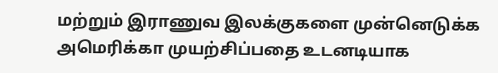மற்றும் இராணுவ இலக்குகளை முன்னெடுக்க அமெரிக்கா முயற்சிப்பதை உடனடியாக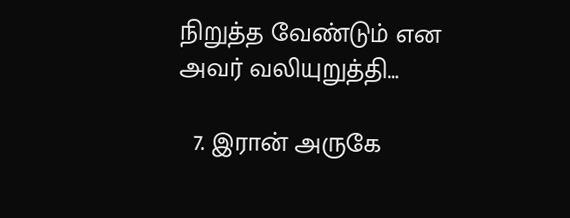நிறுத்த வேண்டும் என அவர் வலியுறுத்தி…

  7. இரான் அருகே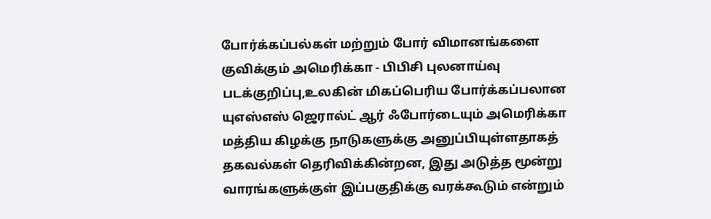போர்க்கப்பல்கள் மற்றும் போர் விமானங்களை குவிக்கும் அமெரிக்கா - பிபிசி புலனாய்வு படக்குறிப்பு,உலகின் மிகப்பெரிய போர்க்கப்பலான யுஎஸ்எஸ் ஜெரால்ட் ஆர் ஃபோர்டையும் அமெரிக்கா மத்திய கிழக்கு நாடுகளுக்கு அனுப்பியுள்ளதாகத் தகவல்கள் தெரிவிக்கின்றன, இது அடுத்த மூன்று வாரங்களுக்குள் இப்பகுதிக்கு வரக்கூடும் என்றும்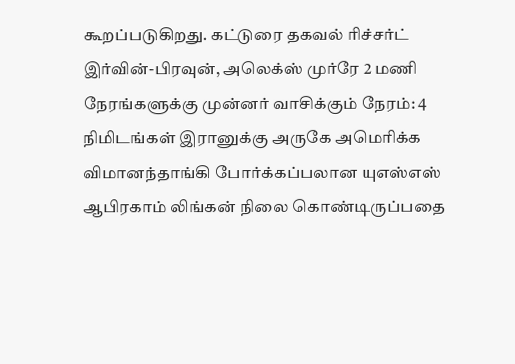கூறப்படுகிறது. கட்டுரை தகவல் ரிச்சர்ட் இர்வின்-பிரவுன், அலெக்ஸ் முர்ரே 2 மணி நேரங்களுக்கு முன்னர் வாசிக்கும் நேரம்: 4 நிமிடங்கள் இரானுக்கு அருகே அமெரிக்க விமானந்தாங்கி போர்க்கப்பலான யுஎஸ்எஸ் ஆபிரகாம் லிங்கன் நிலை கொண்டிருப்பதை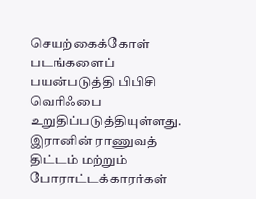செயற்கைக்கோள் படங்களைப் பயன்படுத்தி பிபிசி வெரிஃபை உறுதிப்படுத்தியுள்ளது. இரானின் ராணுவத் திட்டம் மற்றும் போராட்டக்காரர்கள்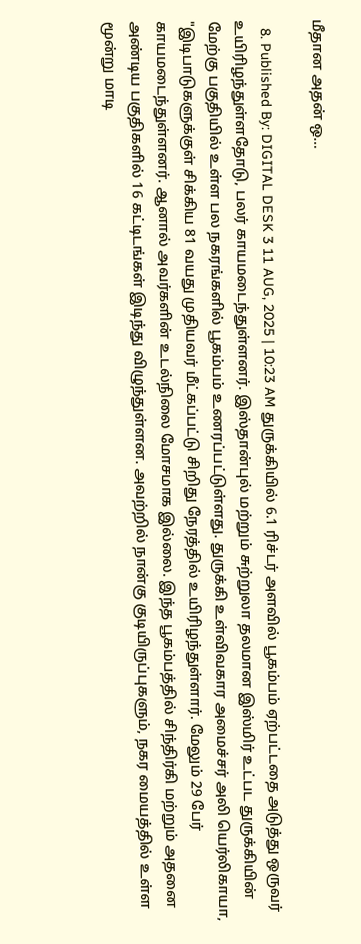மீதான அதன் ஒ…

  8. Published By: DIGITAL DESK 3 11 AUG, 2025 | 10:23 AM துருக்கியில் 6.1 ரிச்டர் அளவில் பூகம்பம் ஏற்பட்டதை அடுத்து ஒருவர் உயிரிழந்துள்ளதோடு, பலர் காயமடைந்துள்ளனர். இஸ்தான்புல் மற்றும் சுற்றுலா தலமான இஸ்மிர் உட்பட துருக்கியின் மேற்கு பகுதியில் உள்ள பல நகரங்களில் பூகம்பம் உணரப்பட்டுள்ளது. துருக்கி உள்விவகார அமைச்சர் அலி யெர்லிகாயா, "இடிபாடுகளுக்குள் சிக்கிய 81 வயது முதியவர் மீட்கப்பட்டு சிறிது நேரத்தில் உயிரிழந்துள்ளார். மேலும் 29 பேர் காயமடைந்துள்ளனர். ஆனால் அவர்களின் உடல்நிலை மோசமாக இல்லை. இந்த பூகம்பத்தில் சிந்திர்கி மற்றும் அதனை அண்டிய பகுதிகளில் 16 கட்டிடங்கள் இடிந்து விழுந்துள்ளன. அவற்றில் நான்கு குடியிருப்புகளும், நகர மையத்தில் உள்ள மூன்று மாடி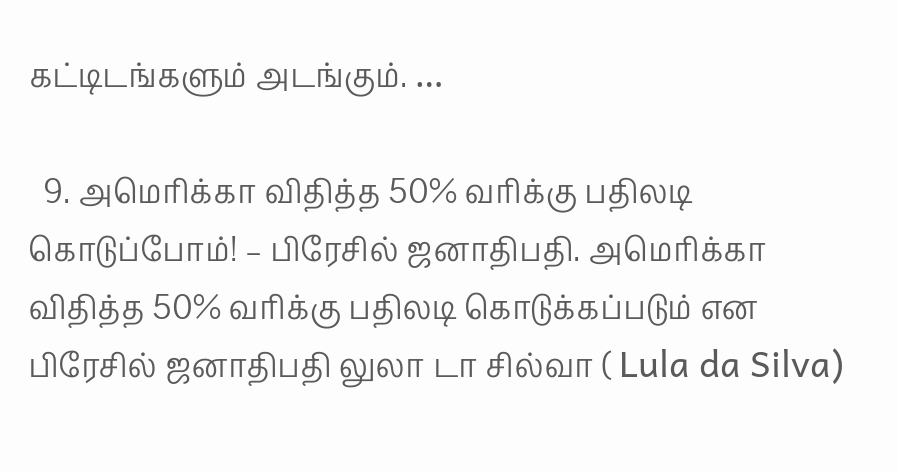கட்டிடங்களும் அடங்கும். …

  9. அமெரிக்கா விதித்த 50% வரிக்கு பதிலடி கொடுப்போம்! – பிரேசில் ஜனாதிபதி. அமெரிக்கா விதித்த 50% வரிக்கு பதிலடி கொடுக்கப்படும் என பிரேசில் ஜனாதிபதி லுலா டா சில்வா ( Lula da Silva)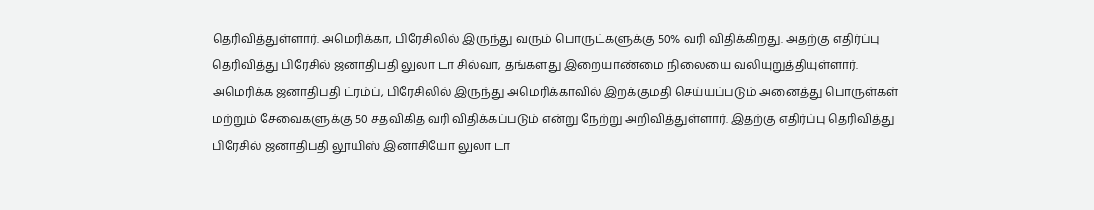தெரிவித்துள்ளார். அமெரிக்கா, பிரேசிலில் இருந்து வரும் பொருட்களுக்கு 50% வரி விதிக்கிறது. அதற்கு எதிர்ப்பு தெரிவித்து பிரேசில் ஜனாதிபதி லுலா டா சில்வா, தங்களது இறையாண்மை நிலையை வலியுறுத்தியுள்ளார். அமெரிக்க ஜனாதிபதி ட்ரம்ப், பிரேசிலில் இருந்து அமெரிக்காவில் இறக்குமதி செய்யப்படும் அனைத்து பொருள்கள் மற்றும் சேவைகளுக்கு 50 சதவிகித வரி விதிக்கப்படும் என்று நேற்று அறிவித்துள்ளார். இதற்கு எதிர்ப்பு தெரிவித்து பிரேசில் ஜனாதிபதி லூயிஸ் இனாசியோ லுலா டா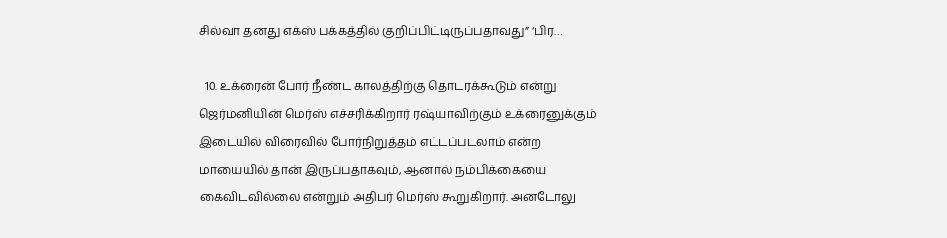சில்வா தனது எக்ஸ் பக்கத்தில் குறிப்பிட்டிருப்பதாவது” ‘பிர…

  10. உக்ரைன் போர் நீண்ட காலத்திற்கு தொடரக்கூடும் என்று ஜெர்மனியின் மெர்ஸ் எச்சரிக்கிறார் ரஷ்யாவிற்கும் உக்ரைனுக்கும் இடையில் விரைவில் போர்நிறுத்தம் எட்டப்படலாம் என்ற மாயையில் தான் இருப்பதாகவும், ஆனால் நம்பிக்கையை கைவிடவில்லை என்றும் அதிபர் மெர்ஸ் கூறுகிறார். அனடோலு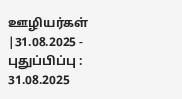ஊழியர்கள் |31.08.2025 - புதுப்பிப்பு : 31.08.2025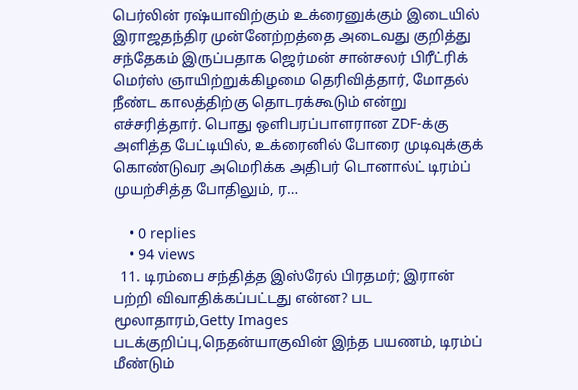பெர்லின் ரஷ்யாவிற்கும் உக்ரைனுக்கும் இடையில் இராஜதந்திர முன்னேற்றத்தை அடைவது குறித்து சந்தேகம் இருப்பதாக ஜெர்மன் சான்சலர் பிரீட்ரிக் மெர்ஸ் ஞாயிற்றுக்கிழமை தெரிவித்தார், மோதல் நீண்ட காலத்திற்கு தொடரக்கூடும் என்று எச்சரித்தார். பொது ஒளிபரப்பாளரான ZDF-க்கு அளித்த பேட்டியில், உக்ரைனில் போரை முடிவுக்குக் கொண்டுவர அமெரிக்க அதிபர் டொனால்ட் டிரம்ப் முயற்சித்த போதிலும், ர…

    • 0 replies
    • 94 views
  11. டிரம்பை சந்தித்த இஸ்ரேல் பிரதமர்; இரான் பற்றி விவாதிக்கப்பட்டது என்ன? பட மூலாதாரம்,Getty Images படக்குறிப்பு,நெதன்யாகுவின் இந்த பயணம், டிரம்ப் மீண்டும்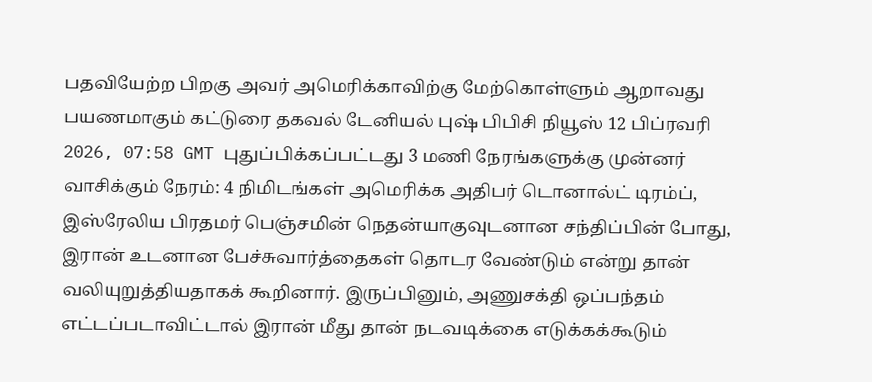பதவியேற்ற பிறகு அவர் அமெரிக்காவிற்கு மேற்கொள்ளும் ஆறாவது பயணமாகும் கட்டுரை தகவல் டேனியல் புஷ் பிபிசி நியூஸ் 12 பிப்ரவரி 2026, 07:58 GMT புதுப்பிக்கப்பட்டது 3 மணி நேரங்களுக்கு முன்னர் வாசிக்கும் நேரம்: 4 நிமிடங்கள் அமெரிக்க அதிபர் டொனால்ட் டிரம்ப், இஸ்ரேலிய பிரதமர் பெஞ்சமின் நெதன்யாகுவுடனான சந்திப்பின் போது, இரான் உடனான பேச்சுவார்த்தைகள் தொடர வேண்டும் என்று தான் வலியுறுத்தியதாகக் கூறினார். இருப்பினும், அணுசக்தி ஒப்பந்தம் எட்டப்படாவிட்டால் இரான் மீது தான் நடவடிக்கை எடுக்கக்கூடும்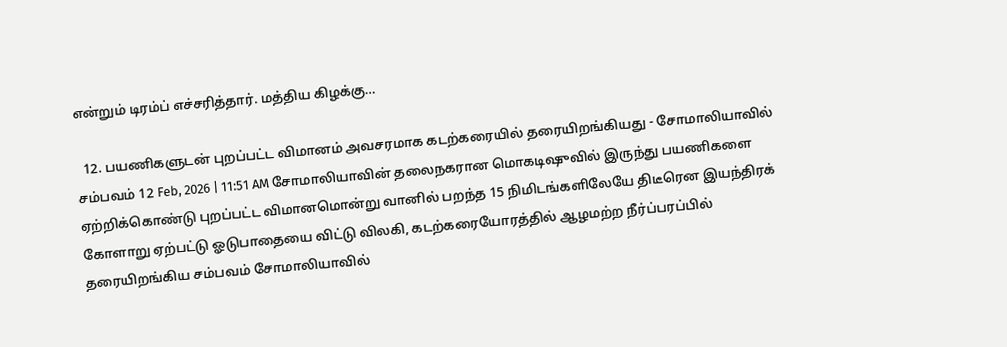என்றும் டிரம்ப் எச்சரித்தார். மத்திய கிழக்கு…

  12. பயணிகளுடன் புறப்பட்ட விமானம் அவசரமாக கடற்கரையில் தரையிறங்கியது - சோமாலியாவில் சம்பவம் 12 Feb, 2026 | 11:51 AM சோமாலியாவின் தலைநகரான மொகடிஷுவில் இருந்து பயணிகளை ஏற்றிக்கொண்டு புறப்பட்ட விமானமொன்று வானில் பறந்த 15 நிமிடங்களிலேயே திடீரென இயந்திரக் கோளாறு ஏற்பட்டு ஓடுபாதையை விட்டு விலகி, கடற்கரையோரத்தில் ஆழமற்ற நீர்ப்பரப்பில் தரையிறங்கிய சம்பவம் சோமாலியாவில்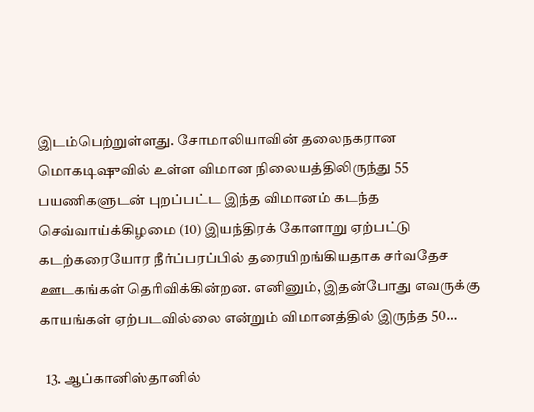இடம்பெற்றுள்ளது. சோமாலியாவின் தலைநகரான மொகடிஷுவில் உள்ள விமான நிலையத்திலிருந்து 55 பயணிகளுடன் புறப்பட்ட இந்த விமானம் கடந்த செவ்வாய்க்கிழமை (10) இயந்திரக் கோளாறு ஏற்பட்டு கடற்கரையோர நீர்ப்பரப்பில் தரையிறங்கியதாக சர்வதேச ஊடகங்கள் தெரிவிக்கின்றன. எனினும், இதன்போது எவருக்கு காயங்கள் ஏற்படவில்லை என்றும் விமானத்தில் இருந்த 50…

  13. ஆப்கானிஸ்தானில்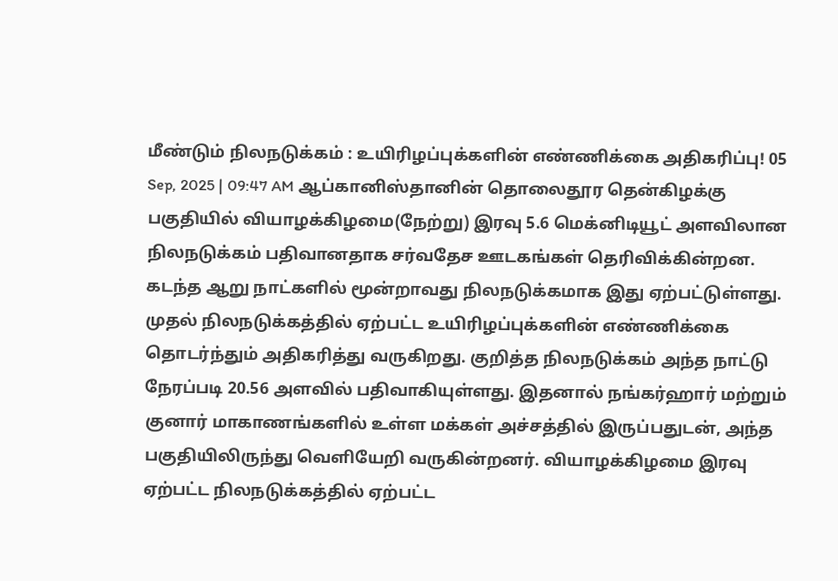மீண்டும் நிலநடுக்கம் : உயிரிழப்புக்களின் எண்ணிக்கை அதிகரிப்பு! 05 Sep, 2025 | 09:47 AM ஆப்கானிஸ்தானின் தொலைதூர தென்கிழக்கு பகுதியில் வியாழக்கிழமை(நேற்று) இரவு 5.6 மெக்னிடியூட் அளவிலான நிலநடுக்கம் பதிவானதாக சர்வதேச ஊடகங்கள் தெரிவிக்கின்றன. கடந்த ஆறு நாட்களில் மூன்றாவது நிலநடுக்கமாக இது ஏற்பட்டுள்ளது. முதல் நிலநடுக்கத்தில் ஏற்பட்ட உயிரிழப்புக்களின் எண்ணிக்கை தொடர்ந்தும் அதிகரித்து வருகிறது. குறித்த நிலநடுக்கம் அந்த நாட்டு நேரப்படி 20.56 அளவில் பதிவாகியுள்ளது. இதனால் நங்கர்ஹார் மற்றும் குனார் மாகாணங்களில் உள்ள மக்கள் அச்சத்தில் இருப்பதுடன், அந்த பகுதியிலிருந்து வெளியேறி வருகின்றனர். வியாழக்கிழமை இரவு ஏற்பட்ட நிலநடுக்கத்தில் ஏற்பட்ட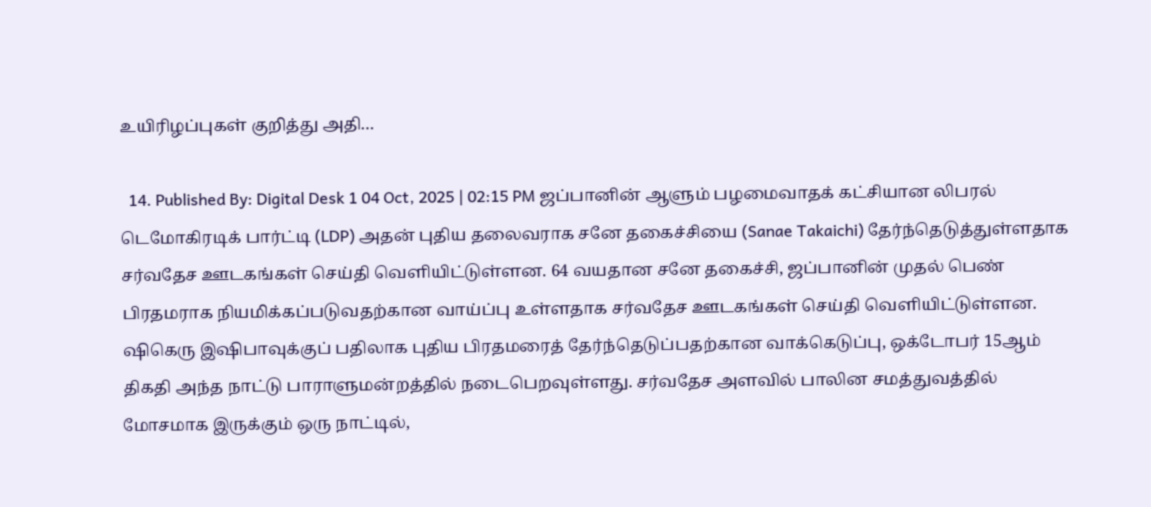உயிரிழப்புகள் குறித்து அதி…

  14. Published By: Digital Desk 1 04 Oct, 2025 | 02:15 PM ஜப்பானின் ஆளும் பழமைவாதக் கட்சியான லிபரல் டெமோகிரடிக் பார்ட்டி (LDP) அதன் புதிய தலைவராக சனே தகைச்சியை (Sanae Takaichi) தேர்ந்தெடுத்துள்ளதாக சர்வதேச ஊடகங்கள் செய்தி வெளியிட்டுள்ளன. 64 வயதான சனே தகைச்சி, ஜப்பானின் முதல் பெண் பிரதமராக நியமிக்கப்படுவதற்கான வாய்ப்பு உள்ளதாக சர்வதேச ஊடகங்கள் செய்தி வெளியிட்டுள்ளன. ஷிகெரு இஷிபாவுக்குப் பதிலாக புதிய பிரதமரைத் தேர்ந்தெடுப்பதற்கான வாக்கெடுப்பு, ஒக்டோபர் 15ஆம் திகதி அந்த நாட்டு பாராளுமன்றத்தில் நடைபெறவுள்ளது. சர்வதேச அளவில் பாலின சமத்துவத்தில் மோசமாக இருக்கும் ஒரு நாட்டில்,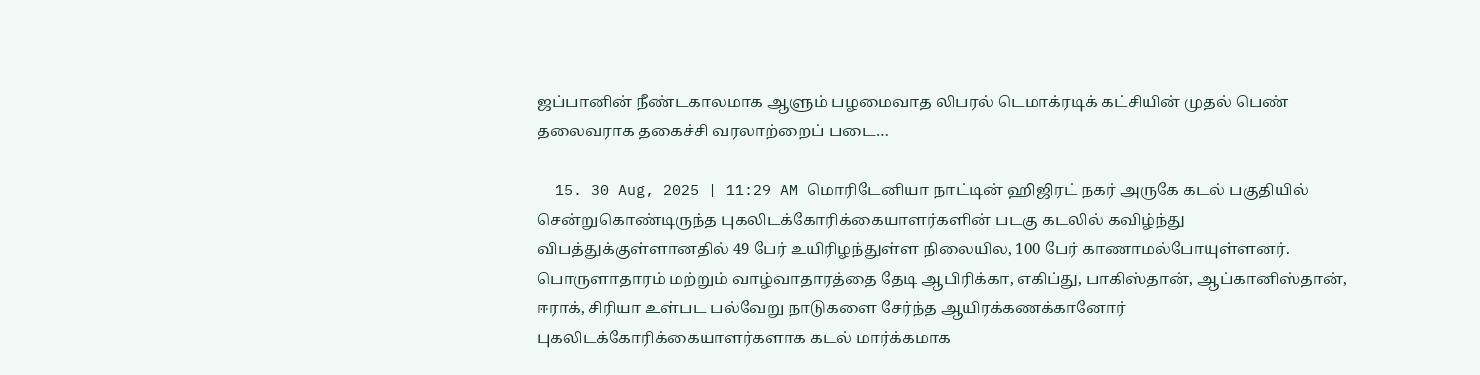ஜப்பானின் நீண்டகாலமாக ஆளும் பழமைவாத லிபரல் டெமாக்ரடிக் கட்சியின் முதல் பெண் தலைவராக தகைச்சி வரலாற்றைப் படை…

  15. 30 Aug, 2025 | 11:29 AM மொரிடேனியா நாட்டின் ஹிஜிரட் நகர் அருகே கடல் பகுதியில் சென்றுகொண்டிருந்த புகலிடக்கோரிக்கையாளர்களின் படகு கடலில் கவிழ்ந்து விபத்துக்குள்ளானதில் 49 பேர் உயிரிழந்துள்ள நிலையில, 100 பேர் காணாமல்போயுள்ளனர். பொருளாதாரம் மற்றும் வாழ்வாதாரத்தை தேடி ஆபிரிக்கா, எகிப்து, பாகிஸ்தான், ஆப்கானிஸ்தான், ஈராக், சிரியா உள்பட பல்வேறு நாடுகளை சேர்ந்த ஆயிரக்கணக்கானோர் புகலிடக்கோரிக்கையாளர்களாக கடல் மார்க்கமாக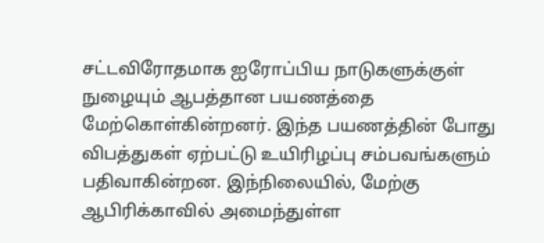சட்டவிரோதமாக ஐரோப்பிய நாடுகளுக்குள் நுழையும் ஆபத்தான பயணத்தை மேற்கொள்கின்றனர். இந்த பயணத்தின் போது விபத்துகள் ஏற்பட்டு உயிரிழப்பு சம்பவங்களும் பதிவாகின்றன. இந்நிலையில், மேற்கு ஆபிரிக்காவில் அமைந்துள்ள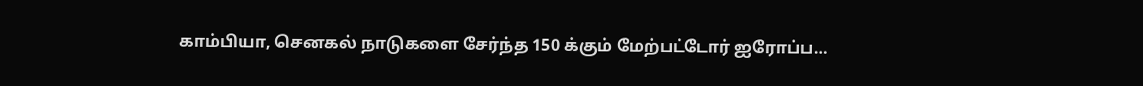காம்பியா, செனகல் நாடுகளை சேர்ந்த 150 க்கும் மேற்பட்டோர் ஐரோப்ப…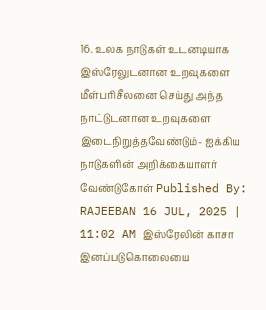16. உலக நாடுகள் உடனடியாக இஸ்ரேலுடனான உறவுகளை மீள்பரிசீலனை செய்து அந்த நாட்டுடனான உறவுகளை இடைநிறுத்தவேண்டும்- ஐக்கிய நாடுகளின் அறிக்கையாளர் வேண்டுகோள் Published By: RAJEEBAN 16 JUL, 2025 | 11:02 AM இஸ்ரேலின் காசா இனப்படுகொலையை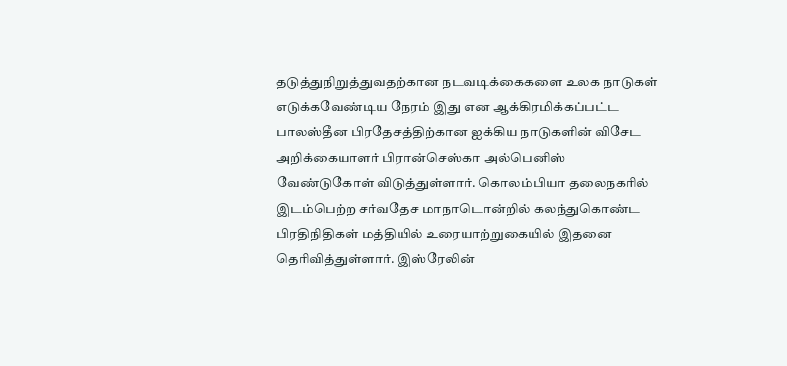தடுத்துநிறுத்துவதற்கான நடவடிக்கைகளை உலக நாடுகள் எடுக்கவேண்டிய நேரம் இது என ஆக்கிரமிக்கப்பட்ட பாலஸ்தீன பிரதேசத்திற்கான ஐக்கிய நாடுகளின் விசேட அறிக்கையாளர் பிரான்செஸ்கா அல்பெனிஸ் வேண்டுகோள் விடுத்துள்ளார். கொலம்பியா தலைநகரில் இடம்பெற்ற சர்வதேச மாநாடொன்றில் கலந்துகொண்ட பிரதிநிதிகள் மத்தியில் உரையாற்றுகையில் இதனை தெரிவித்துள்ளார். இஸ்ரேலின்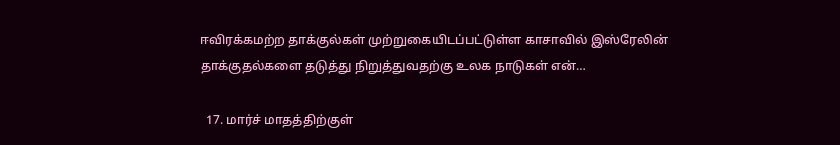ஈவிரக்கமற்ற தாக்குல்கள் முற்றுகையிடப்பட்டுள்ள காசாவில் இஸ்ரேலின் தாக்குதல்களை தடுத்து நிறுத்துவதற்கு உலக நாடுகள் என்…

  17. மார்ச் மாதத்திற்குள்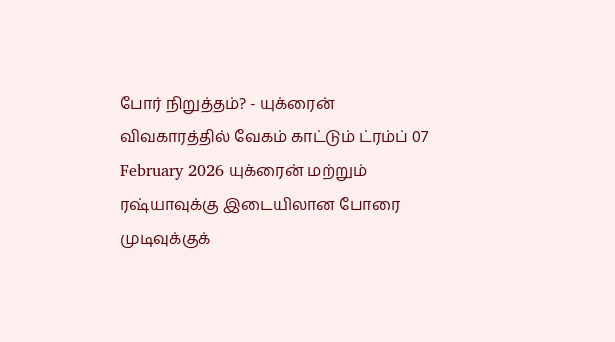போர் நிறுத்தம்? - யுக்ரைன் விவகாரத்தில் வேகம் காட்டும் ட்ரம்ப் 07 February 2026 யுக்ரைன் மற்றும் ரஷ்யாவுக்கு இடையிலான போரை முடிவுக்குக்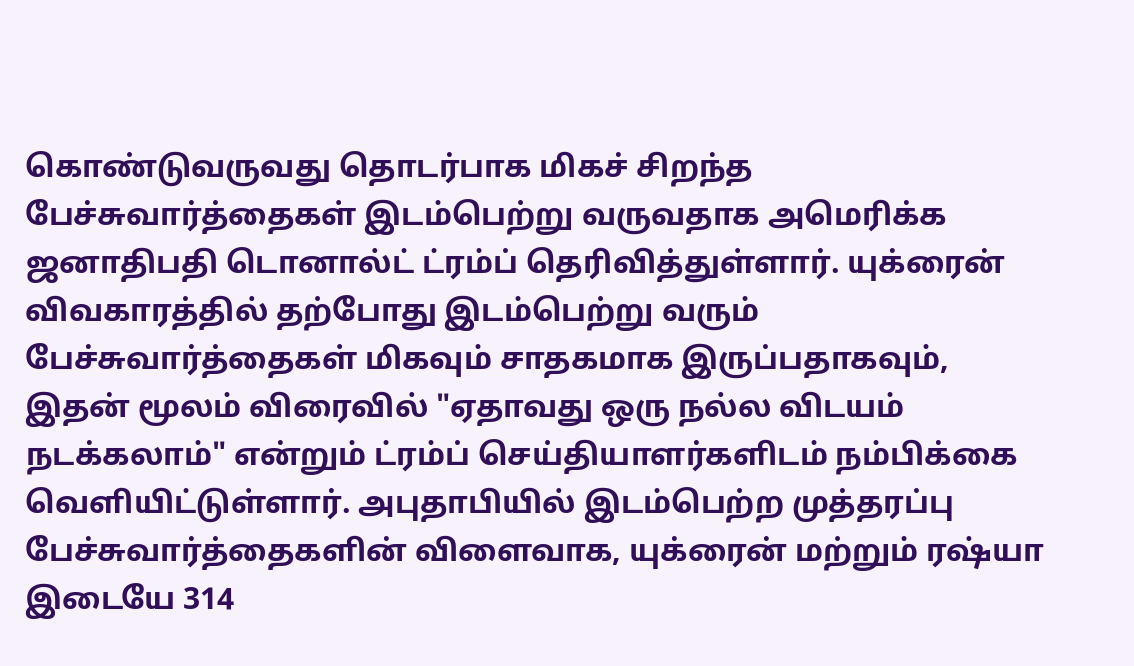கொண்டுவருவது தொடர்பாக மிகச் சிறந்த பேச்சுவார்த்தைகள் இடம்பெற்று வருவதாக அமெரிக்க ஜனாதிபதி டொனால்ட் ட்ரம்ப் தெரிவித்துள்ளார். யுக்ரைன் விவகாரத்தில் தற்போது இடம்பெற்று வரும் பேச்சுவார்த்தைகள் மிகவும் சாதகமாக இருப்பதாகவும், இதன் மூலம் விரைவில் "ஏதாவது ஒரு நல்ல விடயம் நடக்கலாம்" என்றும் ட்ரம்ப் செய்தியாளர்களிடம் நம்பிக்கை வெளியிட்டுள்ளார். அபுதாபியில் இடம்பெற்ற முத்தரப்பு பேச்சுவார்த்தைகளின் விளைவாக, யுக்ரைன் மற்றும் ரஷ்யா இடையே 314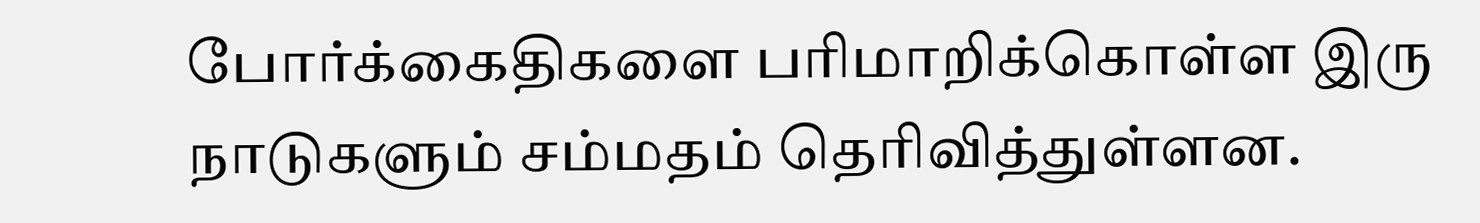போர்க்கைதிகளை பரிமாறிக்கொள்ள இரு நாடுகளும் சம்மதம் தெரிவித்துள்ளன.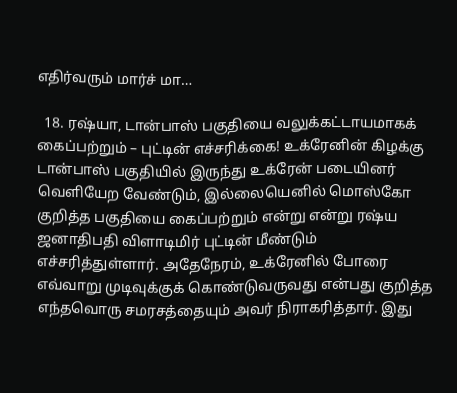எதிர்வரும் மார்ச் மா…

  18. ரஷ்யா, டான்பாஸ் பகுதியை வலுக்கட்டாயமாகக் கைப்பற்றும் – புட்டின் எச்சரிக்கை! உக்ரேனின் கிழக்கு டான்பாஸ் பகுதியில் இருந்து உக்ரேன் படையினர் வெளியேற வேண்டும், இல்லையெனில் மொஸ்கோ குறித்த பகுதியை கைப்பற்றும் என்று என்று ரஷ்ய ஜனாதிபதி விளாடிமிர் புட்டின் மீண்டும் எச்சரித்துள்ளார். அதேநேரம், உக்ரேனில் போரை எவ்வாறு முடிவுக்குக் கொண்டுவருவது என்பது குறித்த எந்தவொரு சமரசத்தையும் அவர் நிராகரித்தார். இது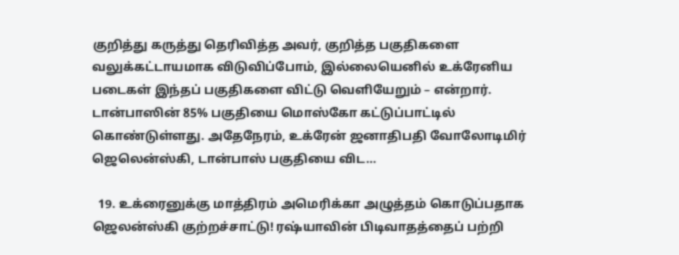குறித்து கருத்து தெரிவித்த அவர், குறித்த பகுதிகளை வலுக்கட்டாயமாக விடுவிப்போம், இல்லையெனில் உக்ரேனிய படைகள் இந்தப் பகுதிகளை விட்டு வெளியேறும் – என்றார். டான்பாஸின் 85% பகுதியை மொஸ்கோ கட்டுப்பாட்டில் கொண்டுள்ளது. அதேநேரம், உக்ரேன் ஜனாதிபதி வோலோடிமிர் ஜெலென்ஸ்கி, டான்பாஸ் பகுதியை விட…

  19. உக்ரைனுக்கு மாத்திரம் அமெரிக்கா அழுத்தம் கொடுப்பதாக ஜெலன்ஸ்கி குற்றச்சாட்டு! ரஷ்யாவின் பிடிவாதத்தைப் பற்றி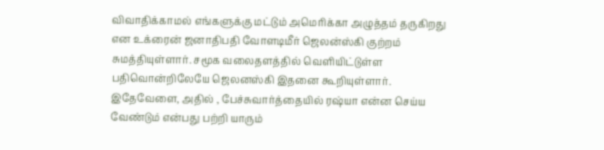விவாதிக்காமல் எங்களுக்கு மட்டும் அமெரிக்கா அழுத்தம் தருகிறது என உக்ரைன் ஜனாதிபதி வோளடிமீர் ஜெலன்ஸ்கி குற்றம் சுமத்தியுள்ளார். சமூக வலைதளத்தில் வெளியிட்டுள்ள பதிவொன்றிலேயே ஜெலனஸ்கி இதனை கூறியுள்ளார். இதேவேளை, அதில் , பேச்சுவார்த்தையில் ரஷ்யா என்ன செய்ய வேண்டும் என்பது பற்றி யாரும்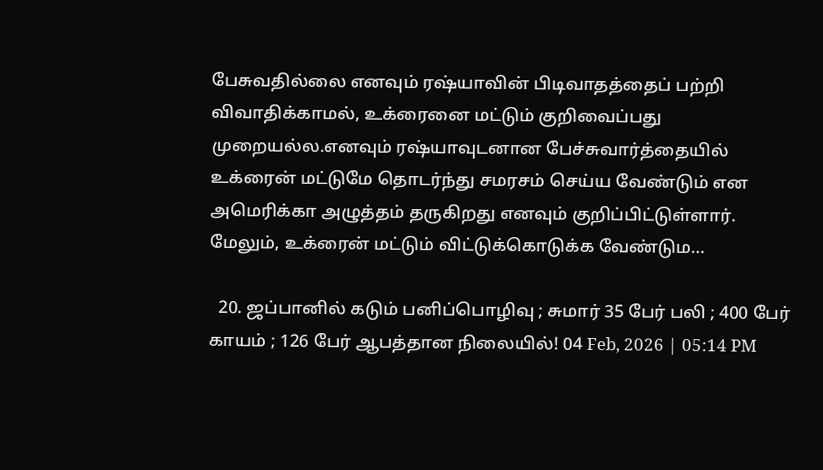பேசுவதில்லை எனவும் ரஷ்யாவின் பிடிவாதத்தைப் பற்றி விவாதிக்காமல், உக்ரைனை மட்டும் குறிவைப்பது முறையல்ல.எனவும் ரஷ்யாவுடனான பேச்சுவார்த்தையில் உக்ரைன் மட்டுமே தொடர்ந்து சமரசம் செய்ய வேண்டும் என அமெரிக்கா அழுத்தம் தருகிறது எனவும் குறிப்பிட்டுள்ளார். மேலும், உக்ரைன் மட்டும் விட்டுக்கொடுக்க வேண்டும…

  20. ஜப்பானில் கடும் பனிப்பொழிவு ; சுமார் 35 பேர் பலி ; 400 பேர் காயம் ; 126 பேர் ஆபத்தான நிலையில்! 04 Feb, 2026 | 05:14 PM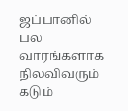ஜப்பானில் பல வாரங்களாக நிலவிவரும் கடும்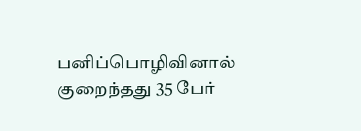பனிப்பொழிவினால் குறைந்தது 35 பேர்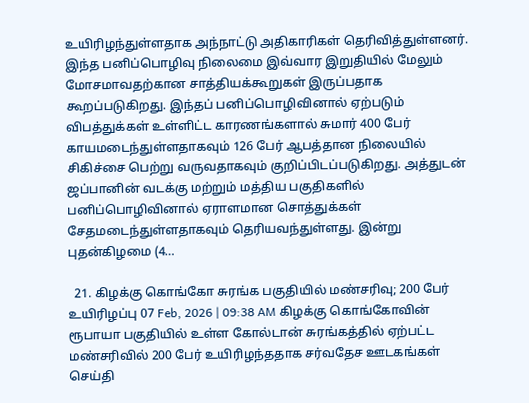உயிரிழந்துள்ளதாக அந்நாட்டு அதிகாரிகள் தெரிவித்துள்ளனர். இந்த பனிப்பொழிவு நிலைமை இவ்வார இறுதியில் மேலும் மோசமாவதற்கான சாத்தியக்கூறுகள் இருப்பதாக கூறப்படுகிறது. இந்தப் பனிப்பொழிவினால் ஏற்படும் விபத்துக்கள் உள்ளிட்ட காரணங்களால் சுமார் 400 பேர் காயமடைந்துள்ளதாகவும் 126 பேர் ஆபத்தான நிலையில் சிகிச்சை பெற்று வருவதாகவும் குறிப்பிடப்படுகிறது. அத்துடன் ஜப்பானின் வடக்கு மற்றும் மத்திய பகுதிகளில் பனிப்பொழிவினால் ஏராளமான சொத்துக்கள் சேதமடைந்துள்ளதாகவும் தெரியவந்துள்ளது. இன்று புதன்கிழமை (4…

  21. கிழக்கு கொங்கோ சுரங்க பகுதியில் மண்சரிவு; 200 பேர் உயிரிழப்பு 07 Feb, 2026 | 09:38 AM கிழக்கு கொங்கோவின் ரூபாயா பகுதியில் உள்ள கோல்டான் சுரங்கத்தில் ஏற்பட்ட மண்சரிவில் 200 பேர் உயிரிழந்ததாக சர்வதேச ஊடகங்கள் செய்தி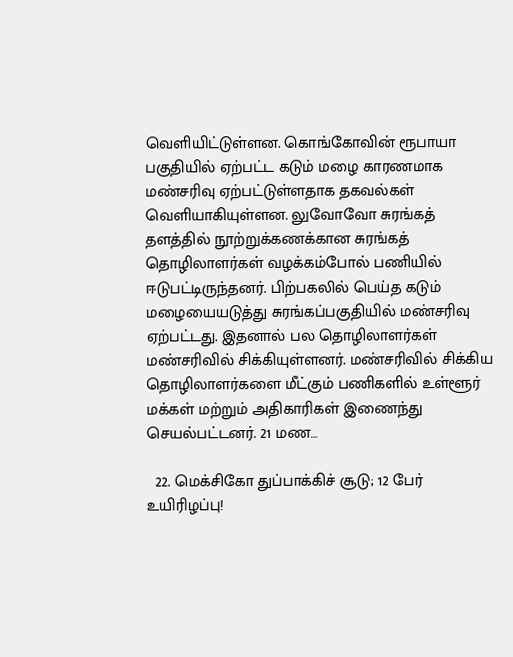வெளியிட்டுள்ளன. கொங்கோவின் ரூபாயா பகுதியில் ஏற்பட்ட கடும் மழை காரணமாக மண்சரிவு ஏற்பட்டுள்ளதாக தகவல்கள் வெளியாகியுள்ளன. லுவோவோ சுரங்கத் தளத்தில் நூற்றுக்கணக்கான சுரங்கத் தொழிலாளர்கள் வழக்கம்போல் பணியில் ஈடுபட்டிருந்தனர். பிற்பகலில் பெய்த கடும் மழையையடுத்து சுரங்கப்பகுதியில் மண்சரிவு ஏற்பட்டது. இதனால் பல தொழிலாளர்கள் மண்சரிவில் சிக்கியுள்ளனர். மண்சரிவில் சிக்கிய தொழிலாளர்களை மீட்கும் பணிகளில் உள்ளூர் மக்கள் மற்றும் அதிகாரிகள் இணைந்து செயல்பட்டனர். 21 மண…

  22. மெக்சிகோ துப்பாக்கிச் சூடு; 12 பேர் உயிரிழப்பு!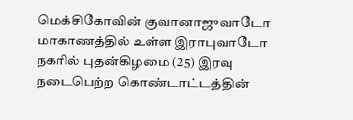மெக்சிகோவின் குவானாஜுவாடோ மாகாணத்தில் உள்ள இராபுவாடோ நகரில் புதன்கிழமை (25) இரவு நடைபெற்ற கொண்டாட்டத்தின்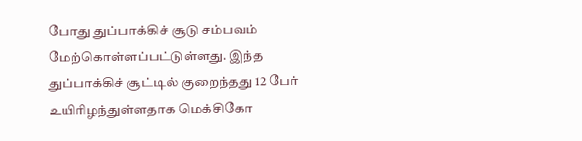போது துப்பாக்கிச் சூடு சம்பவம் மேற்கொள்ளப்பட்டுள்ளது. இந்த துப்பாக்கிச் சூட்டில் குறைந்தது 12 பேர் உயிரிழந்துள்ளதாக மெக்சிகோ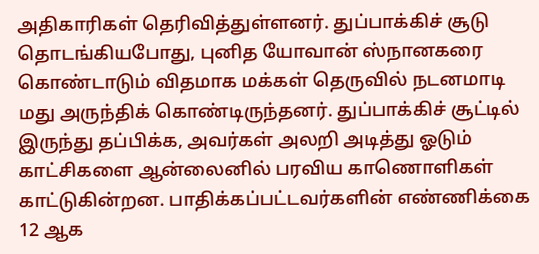அதிகாரிகள் தெரிவித்துள்ளனர். துப்பாக்கிச் சூடு தொடங்கியபோது, புனித யோவான் ஸ்நானகரை கொண்டாடும் விதமாக மக்கள் தெருவில் நடனமாடி மது அருந்திக் கொண்டிருந்தனர். துப்பாக்கிச் சூட்டில் இருந்து தப்பிக்க, அவர்கள் அலறி அடித்து ஓடும் காட்சிகளை ஆன்லைனில் பரவிய காணொளிகள் காட்டுகின்றன. பாதிக்கப்பட்டவர்களின் எண்ணிக்கை 12 ஆக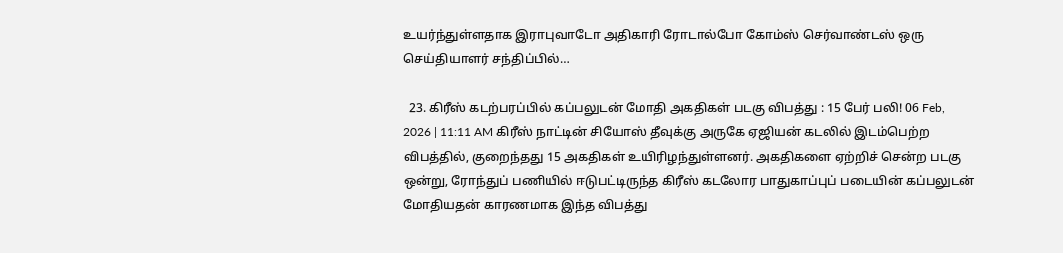உயர்ந்துள்ளதாக இராபுவாடோ அதிகாரி ரோடால்போ கோம்ஸ் செர்வாண்டஸ் ஒரு செய்தியாளர் சந்திப்பில்…

  23. கிரீஸ் கடற்பரப்பில் கப்பலுடன் மோதி அகதிகள் படகு விபத்து : 15 பேர் பலி! 06 Feb, 2026 | 11:11 AM கிரீஸ் நாட்டின் சியோஸ் தீவுக்கு அருகே ஏஜியன் கடலில் இடம்பெற்ற விபத்தில், குறைந்தது 15 அகதிகள் உயிரிழந்துள்ளனர். அகதிகளை ஏற்றிச் சென்ற படகு ஒன்று, ரோந்துப் பணியில் ஈடுபட்டிருந்த கிரீஸ் கடலோர பாதுகாப்புப் படையின் கப்பலுடன் மோதியதன் காரணமாக இந்த விபத்து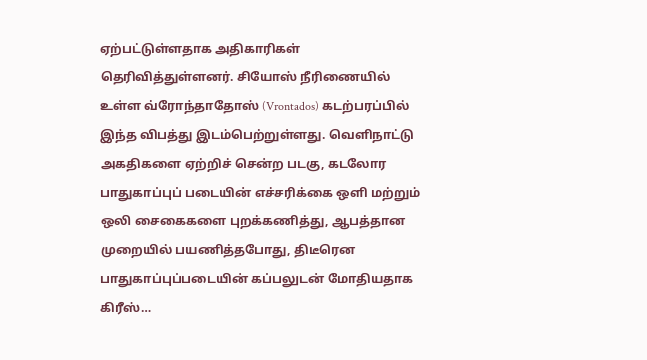ஏற்பட்டுள்ளதாக அதிகாரிகள் தெரிவித்துள்ளனர். சியோஸ் நீரிணையில் உள்ள வ்ரோந்தாதோஸ் (Vrontados) கடற்பரப்பில் இந்த விபத்து இடம்பெற்றுள்ளது. வெளிநாட்டு அகதிகளை ஏற்றிச் சென்ற படகு, கடலோர பாதுகாப்புப் படையின் எச்சரிக்கை ஒளி மற்றும் ஒலி சைகைகளை புறக்கணித்து, ஆபத்தான முறையில் பயணித்தபோது, திடீரென பாதுகாப்புப்படையின் கப்பலுடன் மோதியதாக கிரீஸ்…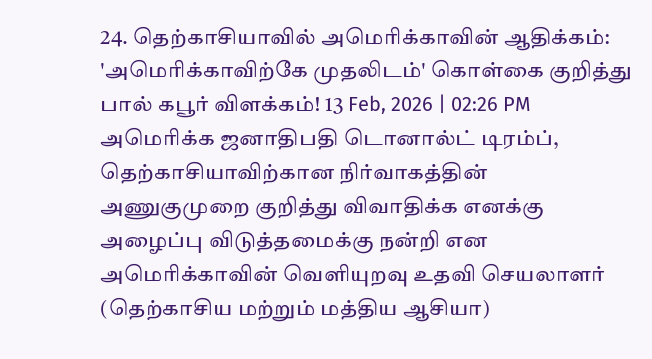24. தெற்காசியாவில் அமெரிக்காவின் ஆதிக்கம்: 'அமெரிக்காவிற்கே முதலிடம்' கொள்கை குறித்து பால் கபூர் விளக்கம்! 13 Feb, 2026 | 02:26 PM அமெரிக்க ஜனாதிபதி டொனால்ட் டிரம்ப், தெற்காசியாவிற்கான நிர்வாகத்தின் அணுகுமுறை குறித்து விவாதிக்க எனக்கு அழைப்பு விடுத்தமைக்கு நன்றி என அமெரிக்காவின் வெளியுறவு உதவி செயலாளர் (தெற்காசிய மற்றும் மத்திய ஆசியா)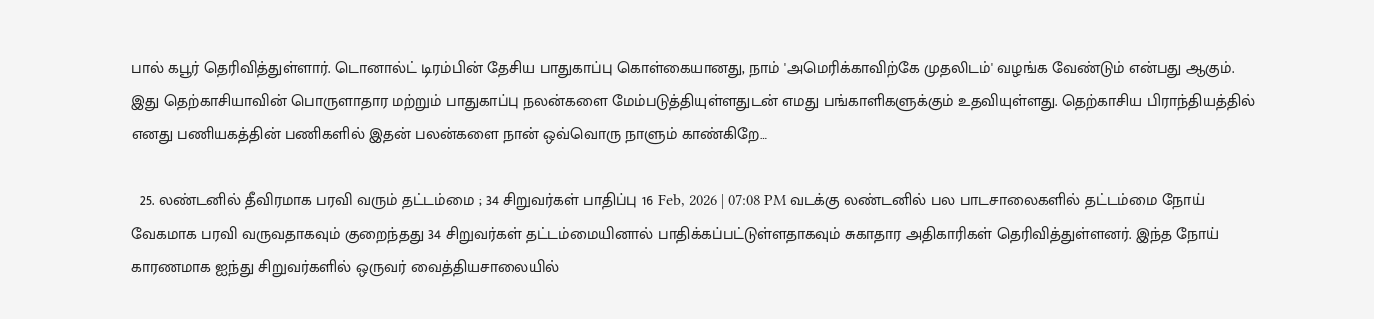பால் கபூர் தெரிவித்துள்ளார். டொனால்ட் டிரம்பின் தேசிய பாதுகாப்பு கொள்கையானது, நாம் 'அமெரிக்காவிற்கே முதலிடம்' வழங்க வேண்டும் என்பது ஆகும். இது தெற்காசியாவின் பொருளாதார மற்றும் பாதுகாப்பு நலன்களை மேம்படுத்தியுள்ளதுடன் எமது பங்காளிகளுக்கும் உதவியுள்ளது. தெற்காசிய பிராந்தியத்தில் எனது பணியகத்தின் பணிகளில் இதன் பலன்களை நான் ஒவ்வொரு நாளும் காண்கிறே…

  25. லண்டனில் தீவிரமாக பரவி வரும் தட்டம்மை ; 34 சிறுவர்கள் பாதிப்பு 16 Feb, 2026 | 07:08 PM வடக்கு லண்டனில் பல பாடசாலைகளில் தட்டம்மை நோய் வேகமாக பரவி வருவதாகவும் குறைந்தது 34 சிறுவர்கள் தட்டம்மையினால் பாதிக்கப்பட்டுள்ளதாகவும் சுகாதார அதிகாரிகள் தெரிவித்துள்ளனர். இந்த நோய் காரணமாக ஐந்து சிறுவர்களில் ஒருவர் வைத்தியசாலையில்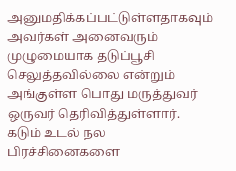அனுமதிக்கப்பட்டுள்ளதாகவும் அவர்கள் அனைவரும் முழுமையாக தடுப்பூசி செலுத்தவில்லை என்றும் அங்குள்ள பொது மருத்துவர் ஒருவர் தெரிவித்துள்ளார். கடும் உடல் நல பிரச்சினைகளை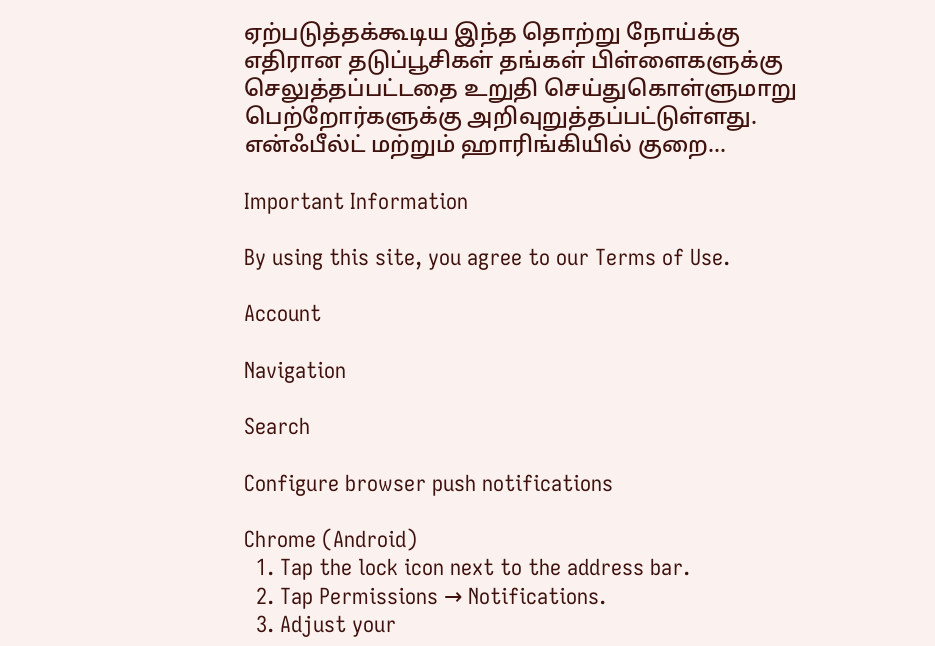ஏற்படுத்தக்கூடிய இந்த தொற்று நோய்க்கு எதிரான தடுப்பூசிகள் தங்கள் பிள்ளைகளுக்கு செலுத்தப்பட்டதை உறுதி செய்துகொள்ளுமாறு பெற்றோர்களுக்கு அறிவுறுத்தப்பட்டுள்ளது. என்ஃபீல்ட் மற்றும் ஹாரிங்கியில் குறை…

Important Information

By using this site, you agree to our Terms of Use.

Account

Navigation

Search

Configure browser push notifications

Chrome (Android)
  1. Tap the lock icon next to the address bar.
  2. Tap Permissions → Notifications.
  3. Adjust your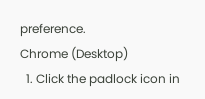preference.
Chrome (Desktop)
  1. Click the padlock icon in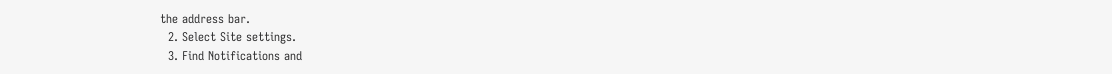the address bar.
  2. Select Site settings.
  3. Find Notifications and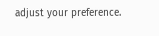adjust your preference.